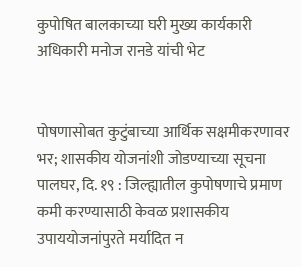कुपोषित बालकाच्या घरी मुख्य कार्यकारी अधिकारी मनोज रानडे यांची भेट


पोषणासोबत कुटुंबाच्या आर्थिक सक्षमीकरणावर भर; शासकीय योजनांशी जोडण्याच्या सूचना
पालघर, दि. १९ : जिल्ह्यातील कुपोषणाचे प्रमाण कमी करण्यासाठी केवळ प्रशासकीय उपाययोजनांपुरते मर्यादित न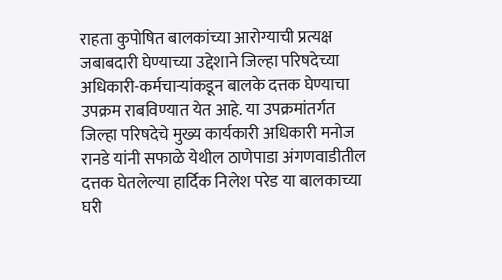राहता कुपोषित बालकांच्या आरोग्याची प्रत्यक्ष जबाबदारी घेण्याच्या उद्देशाने जिल्हा परिषदेच्या अधिकारी-कर्मचाऱ्यांकडून बालके दत्तक घेण्याचा उपक्रम राबविण्यात येत आहे. या उपक्रमांतर्गत जिल्हा परिषदेचे मुख्य कार्यकारी अधिकारी मनोज रानडे यांनी सफाळे येथील ठाणेपाडा अंगणवाडीतील दत्तक घेतलेल्या हार्दिक निलेश परेड या बालकाच्या घरी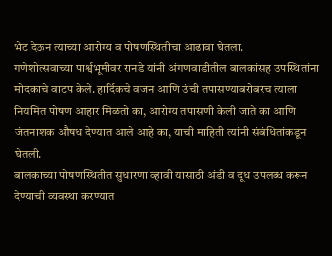भेट देऊन त्याच्या आरोग्य व पोषणस्थितीचा आढावा घेतला.
गणेशोत्सवाच्या पार्श्वभूमीवर रानडे यांनी अंगणवाडीतील बालकांसह उपस्थितांना मोदकाचे वाटप केले. हार्दिकचे वजन आणि उंची तपासण्याबरोबरच त्याला नियमित पोषण आहार मिळतो का, आरोग्य तपासणी केली जाते का आणि जंतनाशक औषध देण्यात आले आहे का, याची माहिती त्यांनी संबंधितांकडून घेतली.
बालकाच्या पोषणस्थितीत सुधारणा व्हावी यासाठी अंडी व दूध उपलब्ध करून देण्याची व्यवस्था करण्यात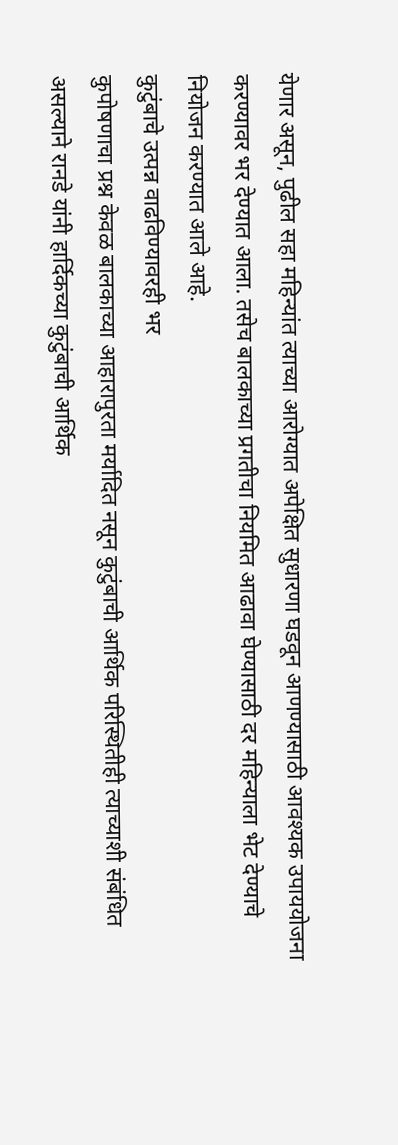येणार असून, पुढील सहा महिन्यांत त्याच्या आरोग्यात अपेक्षित सुधारणा घडवून आणण्यासाठी आवश्यक उपाययोजना करण्यावर भर देण्यात आला. तसेच बालकाच्या प्रगतीचा नियमित आढावा घेण्यासाठी दर महिन्याला भेट देण्याचे नियोजन करण्यात आले आहे.
कुटुंबाचे उत्पन्न वाढविण्यावरही भर
कुपोषणाचा प्रश्न केवळ बालकाच्या आहारापुरता मर्यादित नसून कुटुंबाची आर्थिक परिस्थितीही त्याच्याशी संबंधित असल्याने रानडे यांनी हार्दिकच्या कुटुंबाची आर्थिक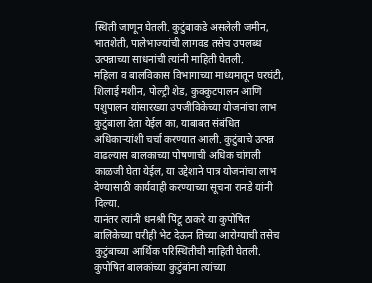स्थिती जाणून घेतली. कुटुंबाकडे असलेली जमीन, भातशेती, पालेभाज्यांची लागवड तसेच उपलब्ध उत्पन्नाच्या साधनांची त्यांनी माहिती घेतली.
महिला व बालविकास विभागाच्या माध्यमातून घरघंटी, शिलाई मशीन, पोल्ट्री शेड, कुक्कुटपालन आणि पशुपालन यांसारख्या उपजीविकेच्या योजनांचा लाभ कुटुंबाला देता येईल का, याबाबत संबंधित अधिकाऱ्यांशी चर्चा करण्यात आली. कुटुंबाचे उत्पन्न वाढल्यास बालकाच्या पोषणाची अधिक चांगली काळजी घेता येईल, या उद्देशाने पात्र योजनांचा लाभ देण्यासाठी कार्यवाही करण्याच्या सूचना रानडे यांनी दिल्या.
यानंतर त्यांनी धनश्री पिंटू ठाकरे या कुपोषित बालिकेच्या घरीही भेट देऊन तिच्या आरोग्याची तसेच कुटुंबाच्या आर्थिक परिस्थितीची माहिती घेतली. कुपोषित बालकांच्या कुटुंबांना त्यांच्या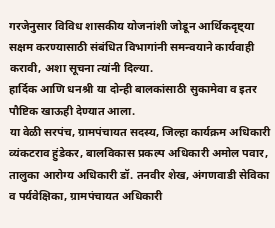गरजेनुसार विविध शासकीय योजनांशी जोडून आर्थिकदृष्ट्या सक्षम करण्यासाठी संबंधित विभागांनी समन्वयाने कार्यवाही करावी, अशा सूचना त्यांनी दिल्या.
हार्दिक आणि धनश्री या दोन्ही बालकांसाठी सुकामेवा व इतर पौष्टिक खाऊही देण्यात आला.
या वेळी सरपंच, ग्रामपंचायत सदस्य, जिल्हा कार्यक्रम अधिकारी व्यंकटराव हुंडेकर, बालविकास प्रकल्प अधिकारी अमोल पवार, तालुका आरोग्य अधिकारी डॉ. तनवीर शेख, अंगणवाडी सेविका व पर्यवेक्षिका, ग्रामपंचायत अधिकारी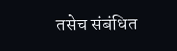तसेच संबंधित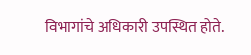विभागांचे अधिकारी उपस्थित होते.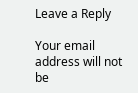Leave a Reply

Your email address will not be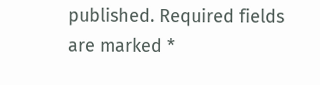published. Required fields are marked *